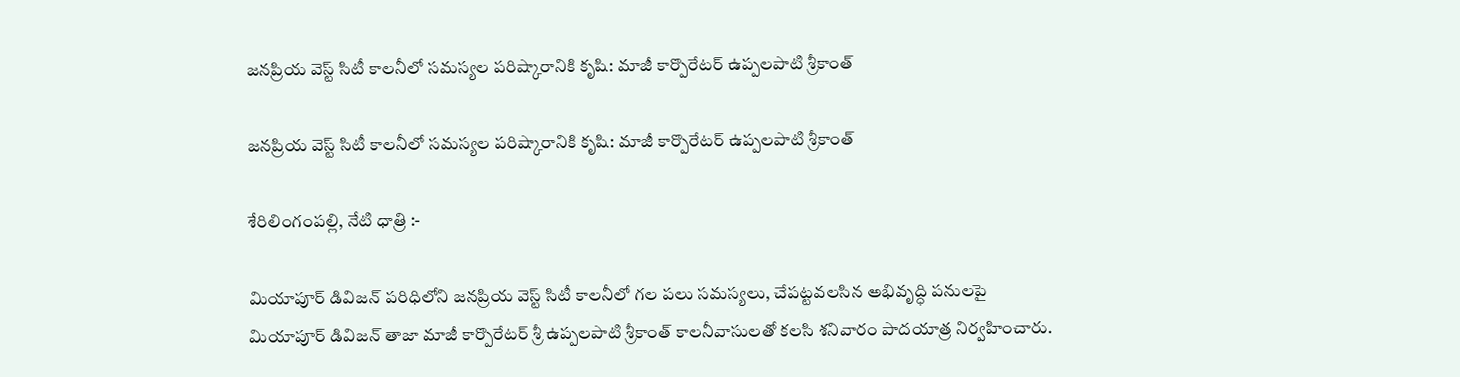జనప్రియ వెస్ట్ సిటీ కాలనీలో సమస్యల పరిష్కారానికి కృషి: మాజీ కార్పొరేటర్ ఉప్పలపాటి శ్రీకాంత్

జనప్రియ వెస్ట్ సిటీ కాలనీలో సమస్యల పరిష్కారానికి కృషి: మాజీ కార్పొరేటర్ ఉప్పలపాటి శ్రీకాంత్

శేరిలింగంపల్లి, నేటి ధాత్రి :-

మియాపూర్ డివిజన్ పరిధిలోని జనప్రియ వెస్ట్ సిటీ కాలనీలో గల పలు సమస్యలు, చేపట్టవలసిన అభివృద్ధి పనులపై మియాపూర్ డివిజన్ తాజా మాజీ కార్పొరేటర్ శ్రీ ఉప్పలపాటి శ్రీకాంత్ కాలనీవాసులతో కలసి శనివారం పాదయాత్ర నిర్వహించారు.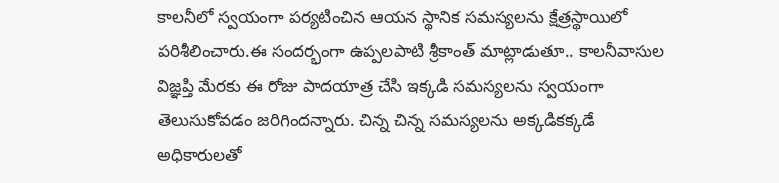కాలనీలో స్వయంగా పర్యటించిన ఆయన స్థానిక సమస్యలను క్షేత్రస్థాయిలో పరిశీలించారు.ఈ సందర్భంగా ఉప్పలపాటి శ్రీకాంత్ మాట్లాడుతూ.. కాలనీవాసుల విజ్ఞప్తి మేరకు ఈ రోజు పాదయాత్ర చేసి ఇక్కడి సమస్యలను స్వయంగా తెలుసుకోవడం జరిగిందన్నారు. చిన్న చిన్న సమస్యలను అక్కడికక్కడే అధికారులతో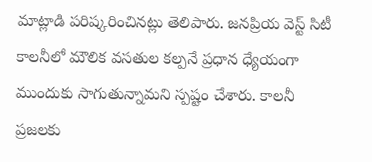మాట్లాడి పరిష్కరించినట్లు తెలిపారు. జనప్రియ వెస్ట్ సిటీ కాలనీలో మౌలిక వసతుల కల్పనే ప్రధాన ధ్యేయంగా ముందుకు సాగుతున్నామని స్పష్టం చేశారు. కాలనీ ప్రజలకు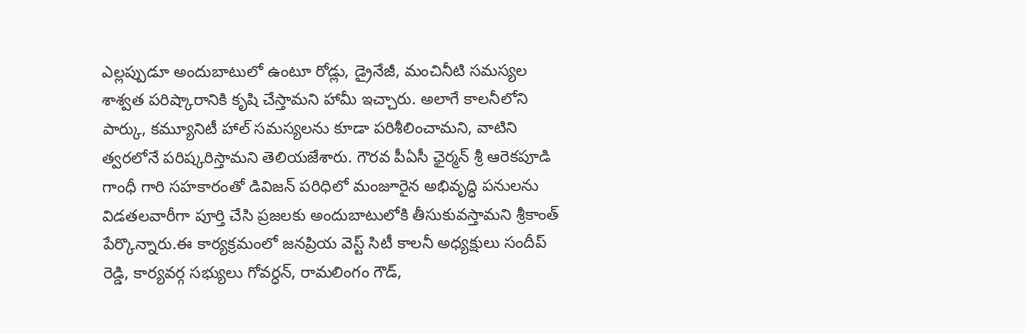ఎల్లప్పుడూ అందుబాటులో ఉంటూ రోడ్లు, డ్రైనేజీ, మంచినీటి సమస్యల శాశ్వత పరిష్కారానికి కృషి చేస్తామని హామీ ఇచ్చారు. అలాగే కాలనీలోని పార్కు, కమ్యూనిటీ హాల్ సమస్యలను కూడా పరిశీలించామని, వాటిని త్వరలోనే పరిష్కరిస్తామని తెలియజేశారు. గౌరవ పీఏసీ ఛైర్మన్ శ్రీ ఆరెకపూడి గాంధీ గారి సహకారంతో డివిజన్ పరిధిలో మంజూరైన అభివృద్ధి పనులను విడతలవారీగా పూర్తి చేసి ప్రజలకు అందుబాటులోకి తీసుకువస్తామని శ్రీకాంత్ పేర్కొన్నారు.ఈ కార్యక్రమంలో జనప్రియ వెస్ట్ సిటీ కాలనీ అధ్యక్షులు సందీప్ రెడ్డి, కార్యవర్గ సభ్యులు గోవర్ధన్, రామలింగం గౌడ్,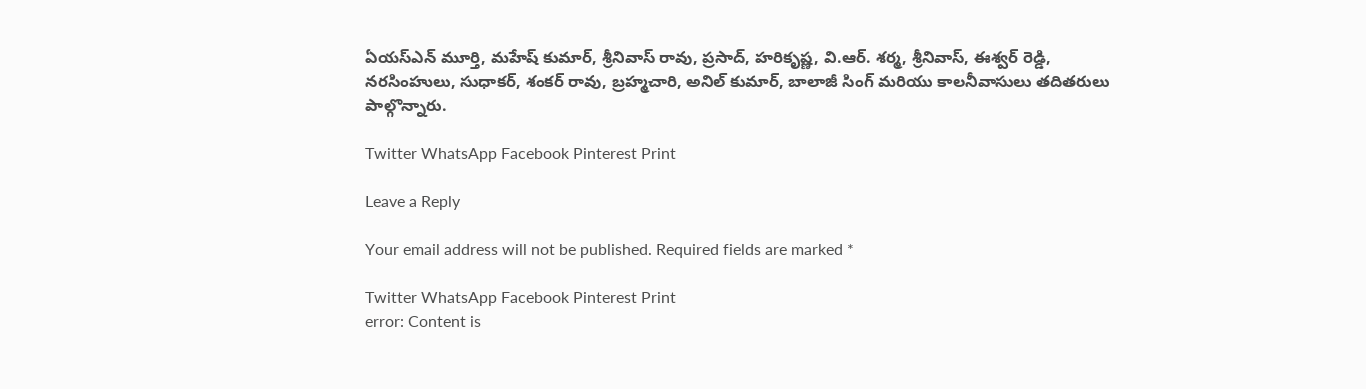ఏయస్ఎన్ మూర్తి, మహేష్ కుమార్, శ్రీనివాస్ రావు, ప్రసాద్, హరికృష్ణ, వి.ఆర్. శర్మ, శ్రీనివాస్, ఈశ్వర్ రెడ్డి, నరసింహులు, సుధాకర్, శంకర్ రావు, బ్రహ్మచారి, అనిల్ కుమార్, బాలాజీ సింగ్ మరియు కాలనీవాసులు తదితరులు పాల్గొన్నారు.

Twitter WhatsApp Facebook Pinterest Print

Leave a Reply

Your email address will not be published. Required fields are marked *

Twitter WhatsApp Facebook Pinterest Print
error: Content is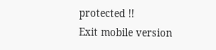protected !!
Exit mobile version